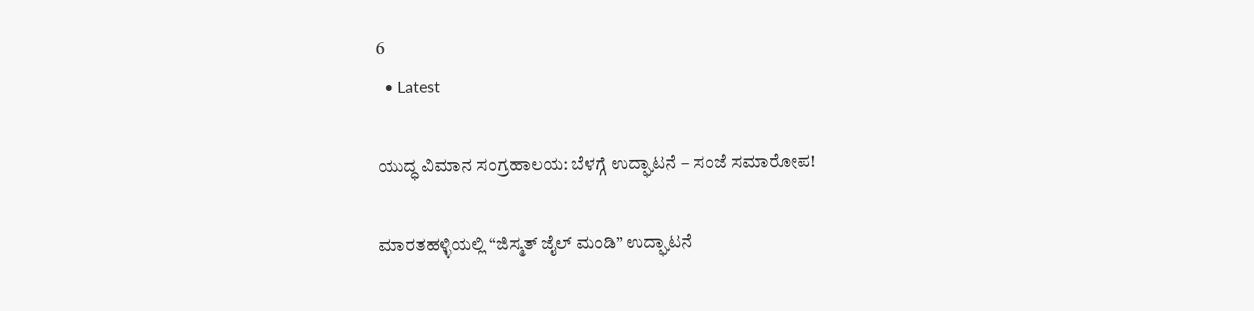6
  • Latest

ಯುದ್ಧ ವಿಮಾನ ಸಂಗ್ರಹಾಲಯ: ಬೆಳಗ್ಗೆ ಉದ್ಘಾಟನೆ – ಸಂಜೆ ಸಮಾರೋಪ!

ಮಾರತಹಳ್ಳಿಯಲ್ಲಿ “ಜಿಸ್ಮತ್ ಜೈಲ್ ಮಂಡಿ” ಉದ್ಘಾಟನೆ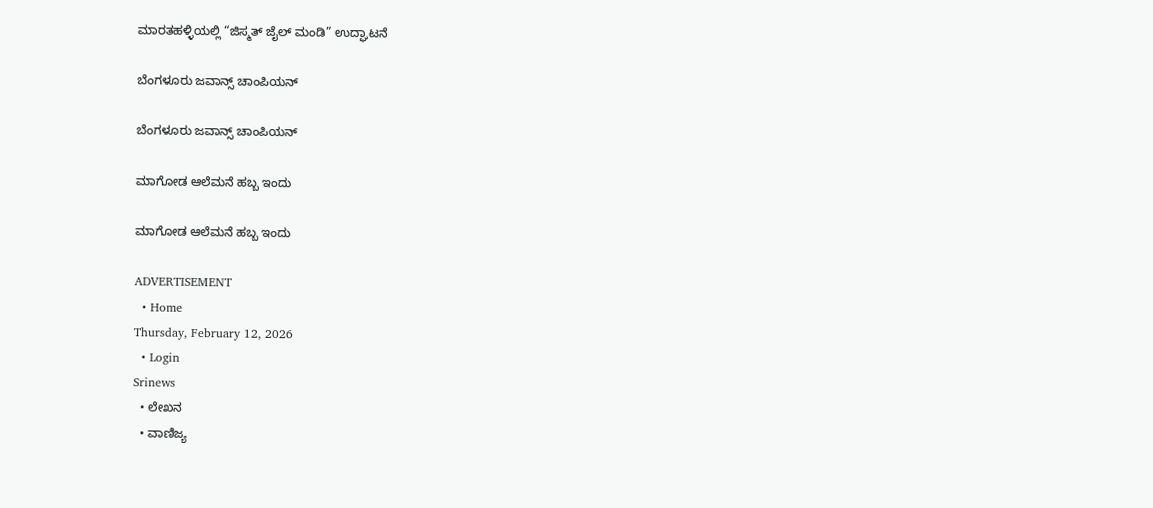ಮಾರತಹಳ್ಳಿಯಲ್ಲಿ “ಜಿಸ್ಮತ್ ಜೈಲ್ ಮಂಡಿ” ಉದ್ಘಾಟನೆ

ಬೆಂಗಳೂರು ಜವಾನ್ಸ್ ಚಾಂಪಿಯನ್

ಬೆಂಗಳೂರು ಜವಾನ್ಸ್ ಚಾಂಪಿಯನ್

ಮಾಗೋಡ ಆಲೆಮನೆ ಹಬ್ಬ ಇಂದು

ಮಾಗೋಡ ಆಲೆಮನೆ ಹಬ್ಬ ಇಂದು

ADVERTISEMENT
  • Home
Thursday, February 12, 2026
  • Login
Srinews
  • ಲೇಖನ
  • ವಾಣಿಜ್ಯ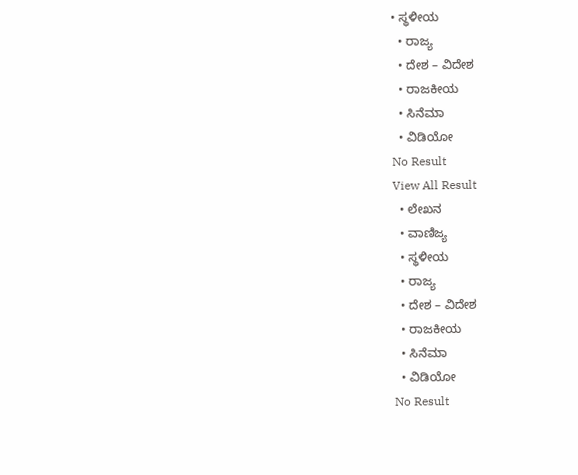• ಸ್ಥಳೀಯ
  • ರಾಜ್ಯ
  • ದೇಶ – ವಿದೇಶ
  • ರಾಜಕೀಯ
  • ಸಿನೆಮಾ
  • ವಿಡಿಯೋ
No Result
View All Result
  • ಲೇಖನ
  • ವಾಣಿಜ್ಯ
  • ಸ್ಥಳೀಯ
  • ರಾಜ್ಯ
  • ದೇಶ – ವಿದೇಶ
  • ರಾಜಕೀಯ
  • ಸಿನೆಮಾ
  • ವಿಡಿಯೋ
No Result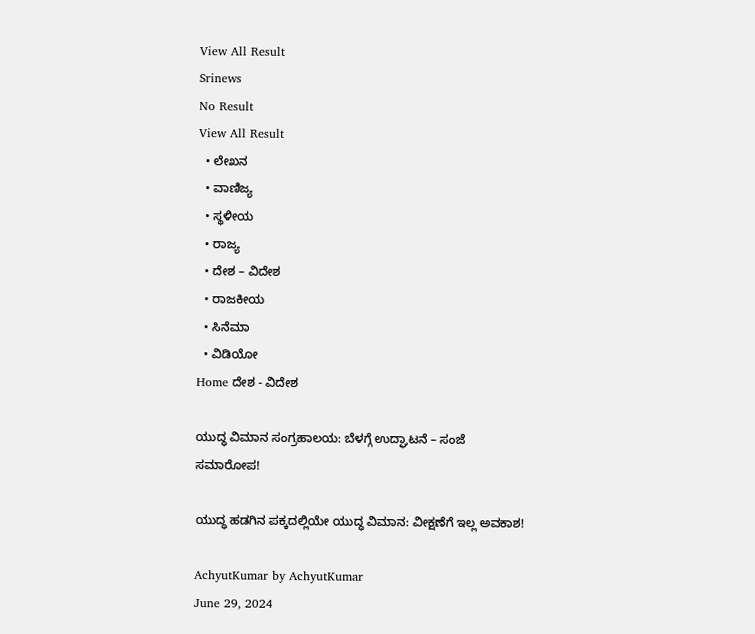View All Result
Srinews
No Result
View All Result
  • ಲೇಖನ
  • ವಾಣಿಜ್ಯ
  • ಸ್ಥಳೀಯ
  • ರಾಜ್ಯ
  • ದೇಶ – ವಿದೇಶ
  • ರಾಜಕೀಯ
  • ಸಿನೆಮಾ
  • ವಿಡಿಯೋ
Home ದೇಶ - ವಿದೇಶ

ಯುದ್ಧ ವಿಮಾನ ಸಂಗ್ರಹಾಲಯ: ಬೆಳಗ್ಗೆ ಉದ್ಘಾಟನೆ – ಸಂಜೆ ಸಮಾರೋಪ!

ಯುದ್ಧ ಹಡಗಿನ ಪಕ್ಕದಲ್ಲಿಯೇ ಯುದ್ಧ ವಿಮಾನ: ವೀಕ್ಷಣೆಗೆ ಇಲ್ಲ ಅವಕಾಶ!

AchyutKumar by AchyutKumar
June 29, 2024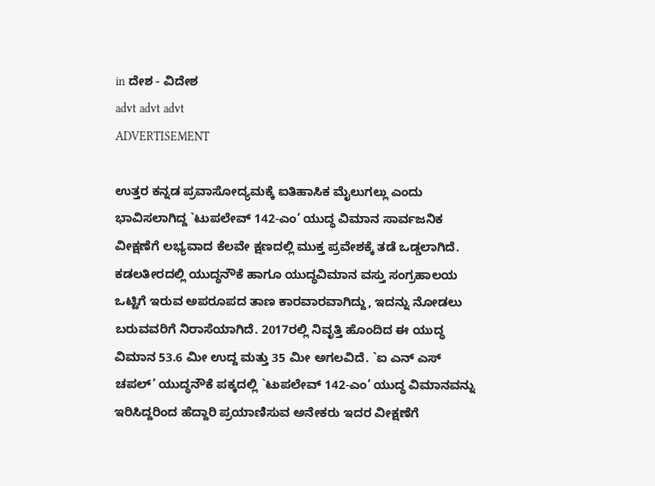in ದೇಶ - ವಿದೇಶ
advt advt advt
ADVERTISEMENT

ಉತ್ತರ ಕನ್ನಡ ಪ್ರವಾಸೋದ್ಯಮಕ್ಕೆ ಐತಿಹಾಸಿಕ ಮೈಲುಗಲ್ಲು ಎಂದು ಭಾವಿಸಲಾಗಿದ್ದ `ಟುಪಲೇವ್ 142-ಎಂ’ ಯುದ್ಧ ವಿಮಾನ ಸಾರ್ವಜನಿಕ ವೀಕ್ಷಣೆಗೆ ಲಭ್ಯವಾದ ಕೆಲವೇ ಕ್ಷಣದಲ್ಲಿ ಮುಕ್ತ ಪ್ರವೇಶಕ್ಕೆ ತಡೆ ಒಡ್ಡಲಾಗಿದೆ.
ಕಡಲತೀರದಲ್ಲಿ ಯುದ್ಧನೌಕೆ ಹಾಗೂ ಯುದ್ಧವಿಮಾನ ವಸ್ತು ಸಂಗ್ರಹಾಲಯ ಒಟ್ಟಿಗೆ ಇರುವ ಅಪರೂಪದ ತಾಣ ಕಾರವಾರವಾಗಿದ್ದು, ಇದನ್ನು ನೋಡಲು ಬರುವವರಿಗೆ ನಿರಾಸೆಯಾಗಿದೆ. 2017ರಲ್ಲಿ ನಿವೃತ್ತಿ ಹೊಂದಿದ ಈ ಯುದ್ಧ ವಿಮಾನ 53.6 ಮೀ ಉದ್ದ ಮತ್ತು 35 ಮೀ ಅಗಲವಿದೆ. `ಐ ಎನ್ ಎಸ್ ಚಪಲ್’ ಯುದ್ಧನೌಕೆ ಪಕ್ಕದಲ್ಲಿ `ಟುಪಲೇವ್ 142-ಎಂ’ ಯುದ್ಧ ವಿಮಾನವನ್ನು ಇರಿಸಿದ್ದರಿಂದ ಹೆದ್ದಾರಿ ಪ್ರಯಾಣಿಸುವ ಅನೇಕರು ಇದರ ವೀಕ್ಷಣೆಗೆ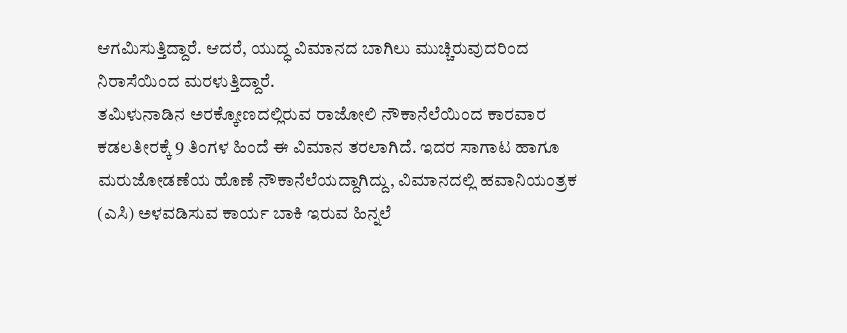ಆಗಮಿಸುತ್ತಿದ್ದಾರೆ. ಆದರೆ, ಯುದ್ಧ ವಿಮಾನದ ಬಾಗಿಲು ಮುಚ್ಚಿರುವುದರಿಂದ ನಿರಾಸೆಯಿಂದ ಮರಳುತ್ತಿದ್ದಾರೆ.
ತಮಿಳುನಾಡಿನ ಅರಕ್ಕೋಣದಲ್ಲಿರುವ ರಾಜೋಲಿ ನೌಕಾನೆಲೆಯಿಂದ ಕಾರವಾರ ಕಡಲತೀರಕ್ಕೆ 9 ತಿಂಗಳ ಹಿಂದೆ ಈ ವಿಮಾನ ತರಲಾಗಿದೆ. ಇದರ ಸಾಗಾಟ ಹಾಗೂ ಮರುಜೋಡಣೆಯ ಹೊಣೆ ನೌಕಾನೆಲೆಯದ್ದಾಗಿದ್ದು, ವಿಮಾನದಲ್ಲಿ ಹವಾನಿಯಂತ್ರಕ (ಎಸಿ) ಅಳವಡಿಸುವ ಕಾರ್ಯ ಬಾಕಿ ಇರುವ ಹಿನ್ನಲೆ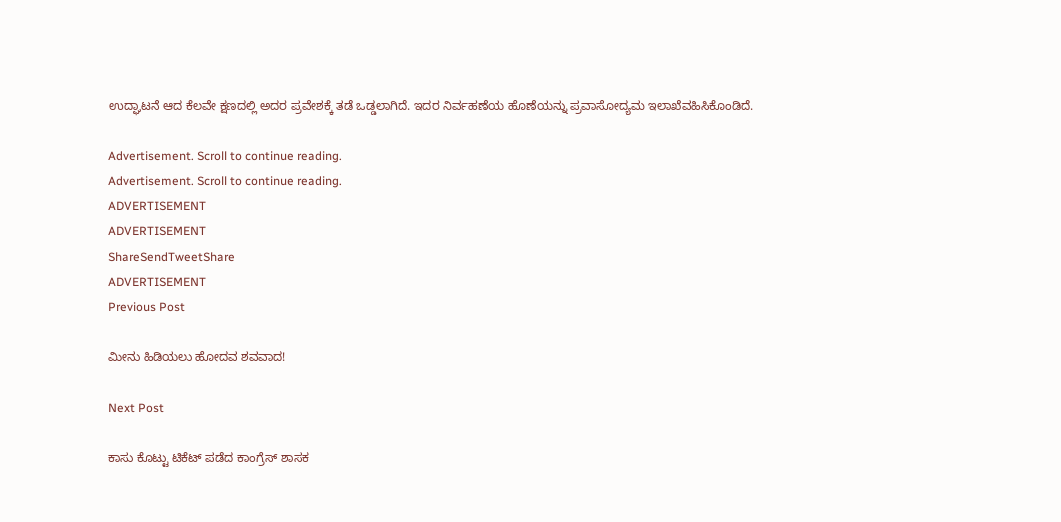ಉದ್ಘಾಟನೆ ಆದ ಕೆಲವೇ ಕ್ಷಣದಲ್ಲಿ ಅದರ ಪ್ರವೇಶಕ್ಕೆ ತಡೆ ಒಡ್ಡಲಾಗಿದೆ. ಇದರ ನಿರ್ವಹಣೆಯ ಹೊಣೆಯನ್ನು ಪ್ರವಾಸೋದ್ಯಮ ಇಲಾಖೆವಹಿಸಿಕೊಂಡಿದೆ.

Advertisement. Scroll to continue reading.
Advertisement. Scroll to continue reading.
ADVERTISEMENT
ADVERTISEMENT
ShareSendTweetShare
ADVERTISEMENT
Previous Post

ಮೀನು ಹಿಡಿಯಲು ಹೋದವ ಶವವಾದ!

Next Post

ಕಾಸು ಕೊಟ್ಟು ಟಿಕೆಟ್ ಪಡೆದ ಕಾಂಗ್ರೆಸ್ ಶಾಸಕ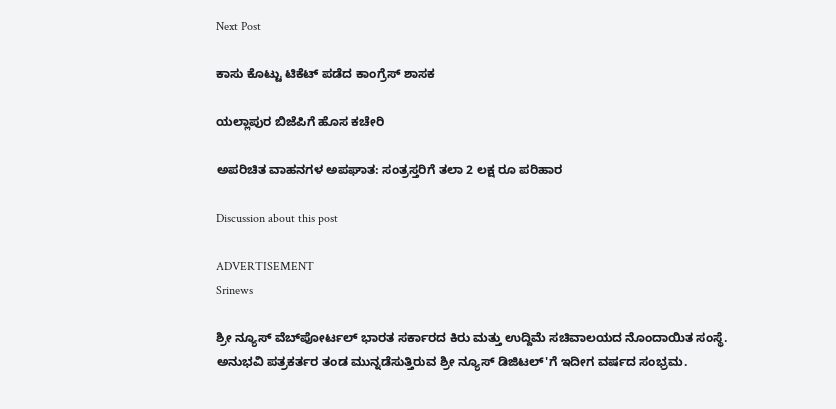Next Post

ಕಾಸು ಕೊಟ್ಟು ಟಿಕೆಟ್ ಪಡೆದ ಕಾಂಗ್ರೆಸ್ ಶಾಸಕ

ಯಲ್ಲಾಪುರ ಬಿಜೆಪಿಗೆ ಹೊಸ ಕಚೇರಿ

ಅಪರಿಚಿತ ವಾಹನಗಳ ಅಪಘಾತ: ಸಂತ್ರಸ್ತರಿಗೆ ತಲಾ 2 ಲಕ್ಷ ರೂ ಪರಿಹಾರ

Discussion about this post

ADVERTISEMENT
Srinews

ಶ್ರೀ ನ್ಯೂಸ್ ವೆಬ್‌ಪೋರ್ಟಲ್ ಭಾರತ ಸರ್ಕಾರದ ಕಿರು ಮತ್ತು ಉದ್ದಿಮೆ ಸಚಿವಾಲಯದ ನೊಂದಾಯಿತ ಸಂಸ್ಥೆ. ಅನುಭವಿ ಪತ್ರಕರ್ತರ ತಂಡ ಮುನ್ನಡೆಸುತ್ತಿರುವ ಶ್ರೀ ನ್ಯೂಸ್ ಡಿಜಿಟಲ್'ಗೆ ಇದೀಗ ವರ್ಷದ ಸಂಭ್ರಮ.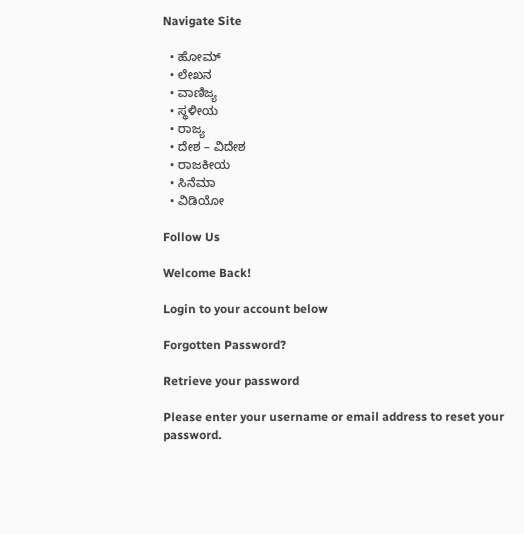Navigate Site

  • ಹೋಮ್
  • ಲೇಖನ
  • ವಾಣಿಜ್ಯ
  • ಸ್ಥಳೀಯ
  • ರಾಜ್ಯ
  • ದೇಶ – ವಿದೇಶ
  • ರಾಜಕೀಯ
  • ಸಿನೆಮಾ
  • ವಿಡಿಯೋ

Follow Us

Welcome Back!

Login to your account below

Forgotten Password?

Retrieve your password

Please enter your username or email address to reset your password.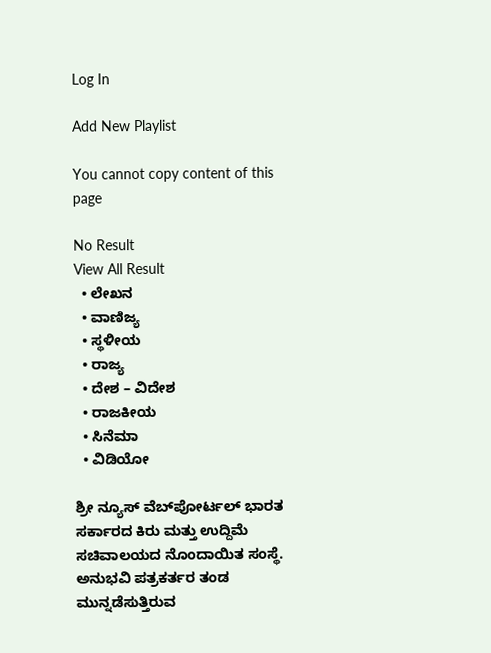Log In

Add New Playlist

You cannot copy content of this page

No Result
View All Result
  • ಲೇಖನ
  • ವಾಣಿಜ್ಯ
  • ಸ್ಥಳೀಯ
  • ರಾಜ್ಯ
  • ದೇಶ – ವಿದೇಶ
  • ರಾಜಕೀಯ
  • ಸಿನೆಮಾ
  • ವಿಡಿಯೋ

ಶ್ರೀ ನ್ಯೂಸ್ ವೆಬ್‌ಪೋರ್ಟಲ್ ಭಾರತ ಸರ್ಕಾರದ ಕಿರು ಮತ್ತು ಉದ್ದಿಮೆ ಸಚಿವಾಲಯದ ನೊಂದಾಯಿತ ಸಂಸ್ಥೆ. ಅನುಭವಿ ಪತ್ರಕರ್ತರ ತಂಡ ಮುನ್ನಡೆಸುತ್ತಿರುವ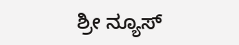ಶ್ರೀ ನ್ಯೂಸ್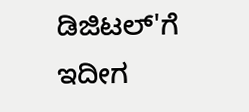ಡಿಜಿಟಲ್'ಗೆ ಇದೀಗ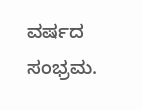ವರ್ಷದ ಸಂಭ್ರಮ.